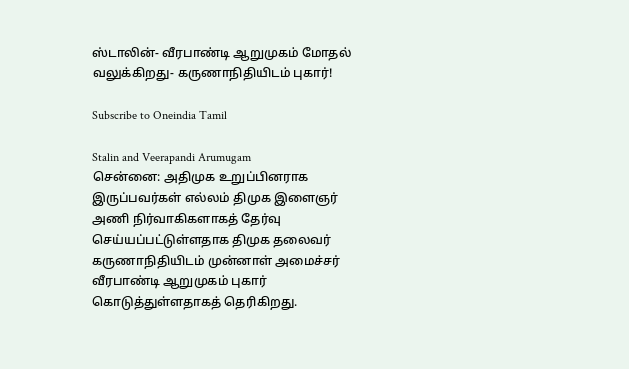ஸ்டாலின்- வீரபாண்டி ஆறுமுகம் மோதல் வலுக்கிறது- கருணாநிதியிடம் புகார்!

Subscribe to Oneindia Tamil

Stalin and Veerapandi Arumugam
சென்னை: அதிமுக உறுப்பினராக இருப்பவர்கள் எல்லம் திமுக இளைஞர் அணி நிர்வாகிகளாகத் தேர்வு செய்யப்பட்டுள்ளதாக திமுக தலைவர் கருணாநிதியிடம் முன்னாள் அமைச்சர் வீரபாண்டி ஆறுமுகம் புகார் கொடுத்துள்ளதாகத் தெரிகிறது.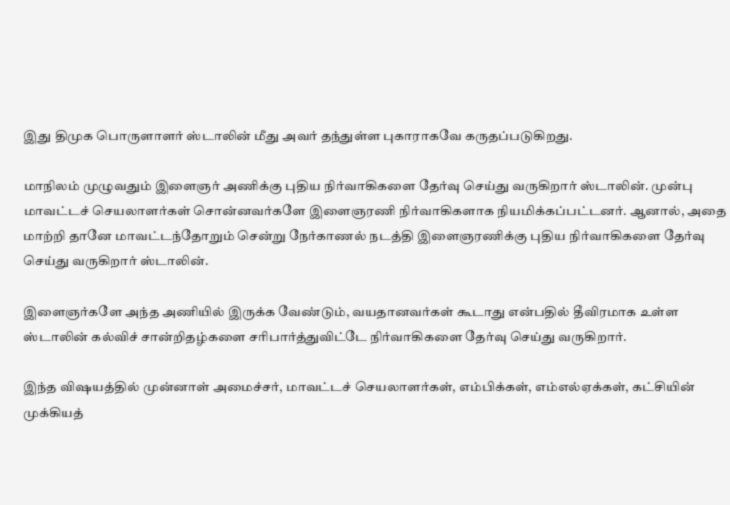இது திமுக பொருளாளர் ஸ்டாலின் மீது அவர் தந்துள்ள புகாராகவே கருதப்படுகிறது.

மாநிலம் முழுவதும் இளைஞர் அணிக்கு புதிய நிர்வாகிகளை தேர்வு செய்து வருகிறார் ஸ்டாலின். முன்பு மாவட்டச் செயலாளர்கள் சொன்னவர்களே இளைஞரணி நிர்வாகிகளாக நியமிக்கப்பட்டனர். ஆனால், அதை மாற்றி தானே மாவட்டந்தோறும் சென்று நேர்காணல் நடத்தி இளைஞரணிக்கு புதிய நிர்வாகிகளை தேர்வு செய்து வருகிறார் ஸ்டாலின்.

இளைஞர்களே அந்த அணியில் இருக்க வேண்டும், வயதானவர்கள் கூடாது என்பதில் தீவிரமாக உள்ள ஸ்டாலின் கல்விச் சான்றிதழ்களை சரிபார்த்துவிட்டே நிர்வாகிகளை தேர்வு செய்து வருகிறார்.

இந்த விஷயத்தில் முன்னாள் அமைச்சர், மாவட்டச் செயலாளர்கள், எம்பிக்கள், எம்எல்ஏக்கள், கட்சியின் முக்கியத்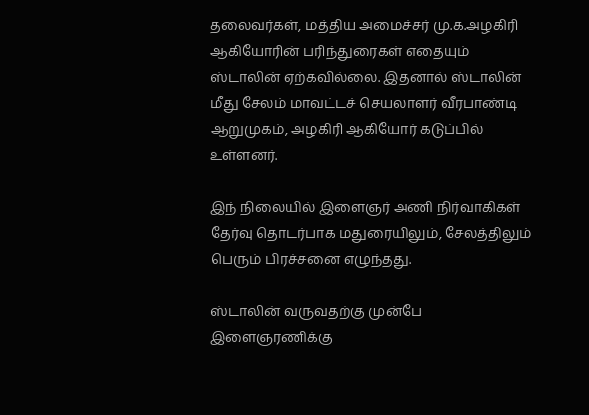தலைவர்கள், மத்திய அமைச்சர் மு.க.அழகிரி ஆகியோரின் பரிந்துரைகள் எதையும் ஸ்டாலின் ஏற்கவில்லை. இதனால் ஸ்டாலின் மீது சேலம் மாவட்டச் செயலாளர் வீரபாண்டி ஆறுமுகம், அழகிரி ஆகியோர் கடுப்பில் உள்ளனர்.

இந் நிலையில் இளைஞர் அணி நிர்வாகிகள் தேர்வு தொடர்பாக மதுரையிலும், சேலத்திலும் பெரும் பிரச்சனை எழுந்தது.

ஸ்டாலின் வருவதற்கு முன்பே இளைஞரணிக்கு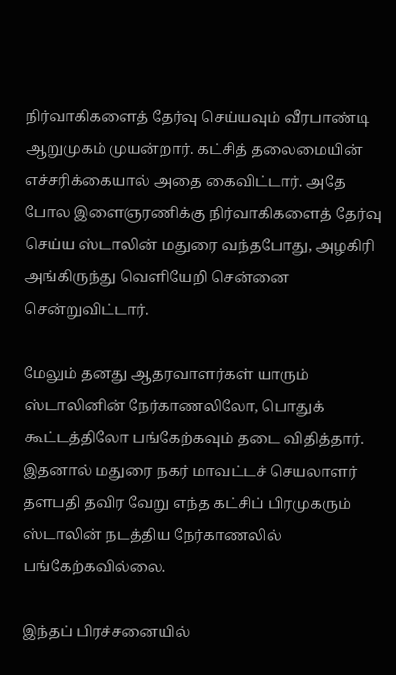நிர்வாகிகளைத் தேர்வு செய்யவும் வீரபாண்டி ஆறுமுகம் முயன்றார். கட்சித் தலைமையின் எச்சரிக்கையால் அதை கைவிட்டார். அதே போல இளைஞரணிக்கு நிர்வாகிகளைத் தேர்வு செய்ய ஸ்டாலின் மதுரை வந்தபோது, அழகிரி அங்கிருந்து வெளியேறி சென்னை சென்றுவிட்டார்.

மேலும் தனது ஆதரவாளர்கள் யாரும் ஸ்டாலினின் நேர்காணலிலோ, பொதுக் கூட்டத்திலோ பங்கேற்கவும் தடை விதித்தார். இதனால் மதுரை நகர் மாவட்டச் செயலாளர் தளபதி தவிர வேறு எந்த கட்சிப் பிரமுகரும் ஸ்டாலின் நடத்திய நேர்காணலில் பங்கேற்கவில்லை.

இந்தப் பிரச்சனையில்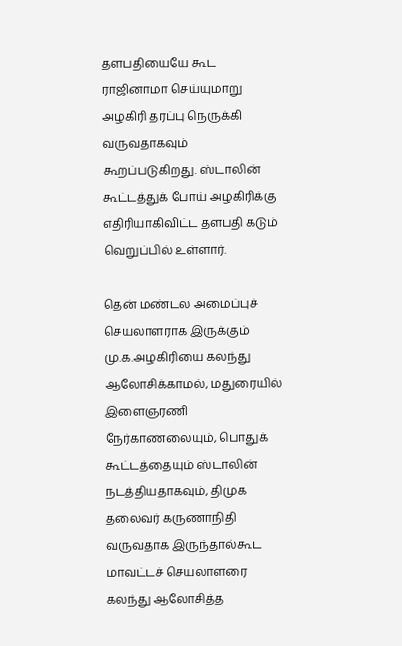தளபதியையே கூட ராஜினாமா செய்யுமாறு அழகிரி தரப்பு நெருக்கி வருவதாகவும் கூறப்படுகிறது. ஸ்டாலின் கூட்டத்துக் போய் அழகிரிக்கு எதிரியாகிவிட்ட தளபதி கடும் வெறுப்பில் உள்ளார்.

தென் மண்டல அமைப்புச் செயலாளராக இருக்கும் மு.க.அழகிரியை கலந்து ஆலோசிக்காமல், மதுரையில் இளைஞரணி நேர்காணலையும், பொதுக் கூட்டத்தையும் ஸ்டாலின் நடத்தியதாகவும், திமுக தலைவர் கருணாநிதி வருவதாக இருந்தால்கூட மாவட்டச் செயலாளரை கலந்து ஆலோசித்த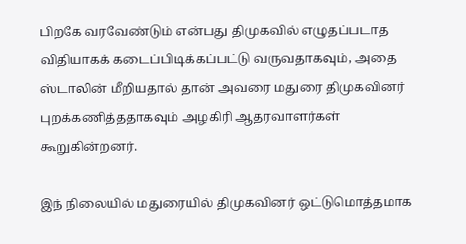பிறகே வரவேண்டும் என்பது திமுகவில் எழுதப்படாத விதியாகக் கடைப்பிடிக்கப்பட்டு வருவதாகவும், அதை ஸ்டாலின் மீறியதால் தான் அவரை மதுரை திமுகவினர் புறக்கணித்ததாகவும் அழகிரி ஆதரவாளர்கள் கூறுகின்றனர்.

இந் நிலையில் மதுரையில் திமுகவினர் ஒட்டுமொத்தமாக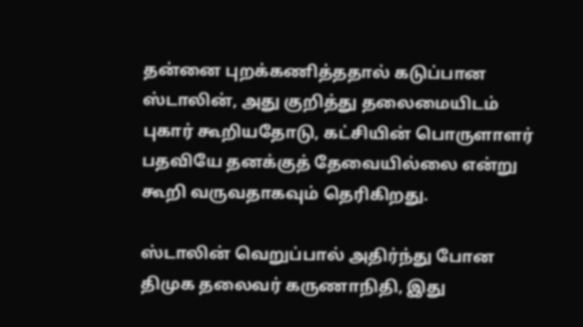தன்னை புறக்கணித்ததால் கடுப்பான ஸ்டாலின், அது குறித்து தலைமையிடம் புகார் கூறியதோடு, கட்சியின் பொருளாளர் பதவியே தனக்குத் தேவையில்லை என்று கூறி வருவதாகவும் தெரிகிறது.

ஸ்டாலின் வெறுப்பால் அதிர்ந்து போன திமுக தலைவர் கருணாநிதி, இது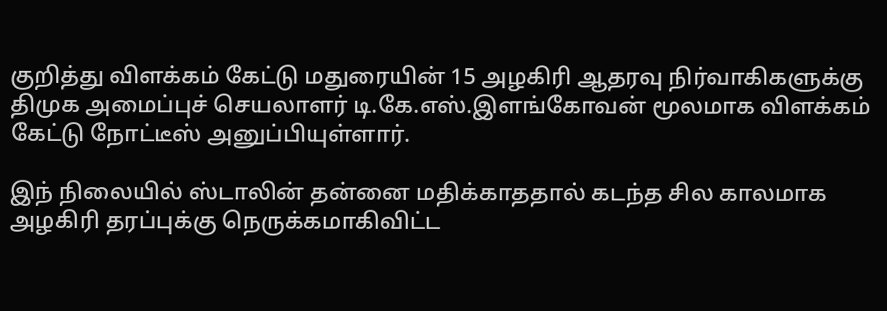குறித்து விளக்கம் கேட்டு மதுரையின் 15 அழகிரி ஆதரவு நிர்வாகிகளுக்கு திமுக அமைப்புச் செயலாளர் டி.கே.எஸ்.இளங்கோவன் மூலமாக விளக்கம் கேட்டு நோட்டீஸ் அனுப்பியுள்ளார்.

இந் நிலையில் ஸ்டாலின் தன்னை மதிக்காததால் கடந்த சில காலமாக அழகிரி தரப்புக்கு நெருக்கமாகிவிட்ட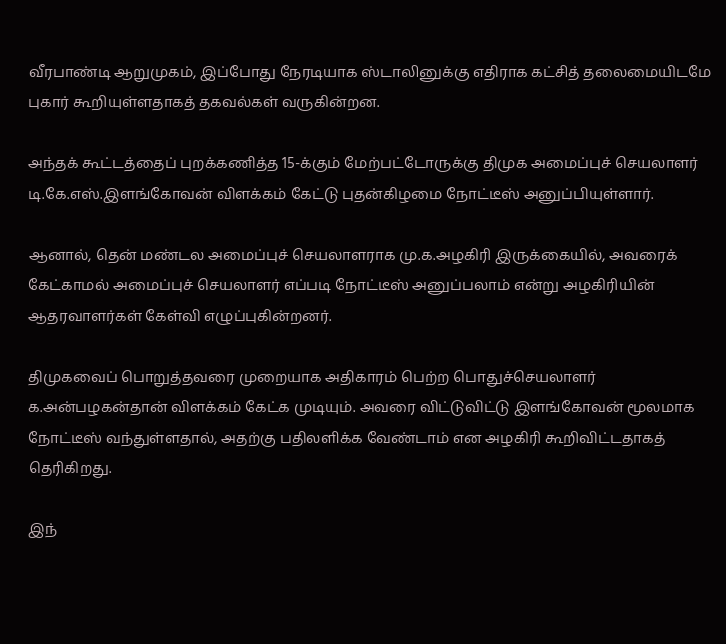வீரபாண்டி ஆறுமுகம், இப்போது நேரடியாக ஸ்டாலினுக்கு எதிராக கட்சித் தலைமையிடமே புகார் கூறியுள்ளதாகத் தகவல்கள் வருகின்றன.

அந்தக் கூட்டத்தைப் புறக்கணித்த 15-க்கும் மேற்பட்டோருக்கு திமுக அமைப்புச் செயலாளர் டி.கே.எஸ்.இளங்கோவன் விளக்கம் கேட்டு புதன்கிழமை நோட்டீஸ் அனுப்பியுள்ளார்.

ஆனால், தென் மண்டல அமைப்புச் செயலாளராக மு.க.அழகிரி இருக்கையில், அவரைக் கேட்காமல் அமைப்புச் செயலாளர் எப்படி நோட்டீஸ் அனுப்பலாம் என்று அழகிரியின் ஆதரவாளர்கள் கேள்வி எழுப்புகின்றனர்.

திமுகவைப் பொறுத்தவரை முறையாக அதிகாரம் பெற்ற பொதுச்செயலாளர் க.அன்பழகன்தான் விளக்கம் கேட்க முடியும். அவரை விட்டுவிட்டு இளங்கோவன் மூலமாக நோட்டீஸ் வந்துள்ளதால், அதற்கு பதிலளிக்க வேண்டாம் என அழகிரி கூறிவிட்டதாகத் தெரிகிறது.

இந்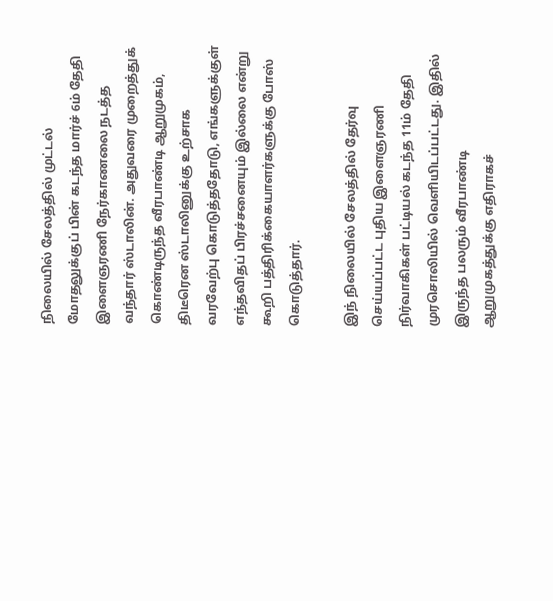நிலையில் சேலத்தில் முட்டல் மோதலுக்குப் பின் கடந்த மார்ச் 6ம் தேதி இளைஞரணி நேர்காணலை நடத்த வந்தார் ஸ்டாலின். அதுவரை முறைத்துக் கொண்டிருந்த வீரபாண்டி ஆறுமுகம், திடீரென ஸ்டாலினுக்கு உற்சாக வரவேற்பு கொடுத்ததோடு, எங்களுக்குள் எந்தவிதப் பிரச்சனையும் இல்லை என்று கூறி பத்திரிக்கையாளர்களுக்கு போஸ் கொடுத்தார்.

இந் நிலையில் சேலத்தில் தேர்வு செய்யப்பட்ட புதிய இளைஞரணி நிர்வாகிகள் பட்டியல் கடந்த 11ம் தேதி முரசொலியில் வெளியிடப்பட்டது. இதில் இருந்த பலரும் வீரபாண்டி ஆறுமுகத்துக்கு எதிராகச்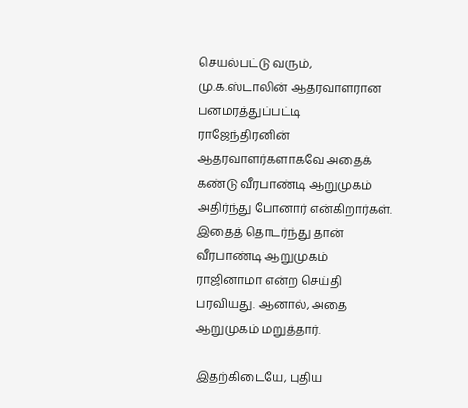செயல்பட்டு வரும், மு.க.ஸ்டாலின் ஆதரவாளரான பனமரத்துப்பட்டி ராஜேந்திரனின் ஆதரவாளர்களாகவே அதைக் கண்டு வீரபாண்டி ஆறுமுகம் அதிர்ந்து போனார் என்கிறார்கள். இதைத் தொடர்ந்து தான் வீரபாண்டி ஆறுமுகம் ராஜினாமா என்ற செய்தி பரவியது. ஆனால், அதை ஆறுமுகம் மறுத்தார்.

இதற்கிடையே, புதிய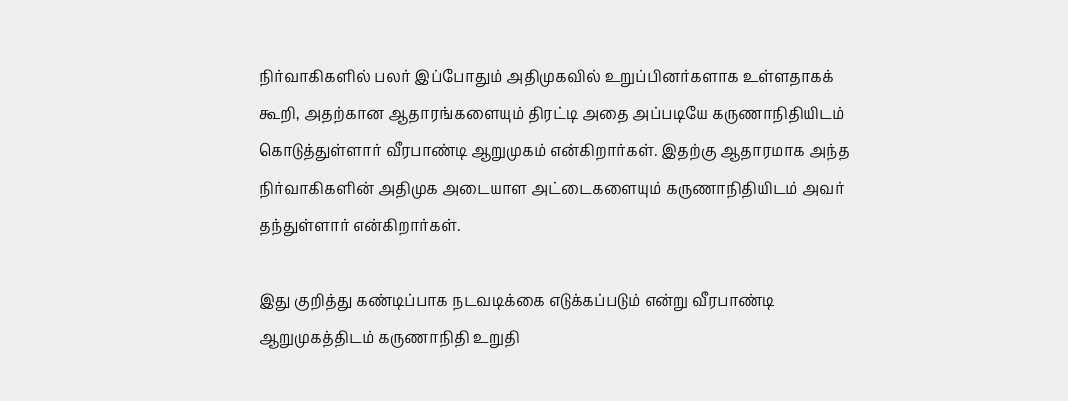நிர்வாகிகளில் பலர் இப்போதும் அதிமுகவில் உறுப்பினர்களாக உள்ளதாகக் கூறி, அதற்கான ஆதாரங்களையும் திரட்டி அதை அப்படியே கருணாநிதியிடம் கொடுத்துள்ளார் வீரபாண்டி ஆறுமுகம் என்கிறார்கள். இதற்கு ஆதாரமாக அந்த நிர்வாகிகளின் அதிமுக அடையாள அட்டைகளையும் கருணாநிதியிடம் அவர் தந்துள்ளார் என்கிறார்கள்.

இது குறித்து கண்டிப்பாக நடவடிக்கை எடுக்கப்படும் என்று வீரபாண்டி ஆறுமுகத்திடம் கருணாநிதி உறுதி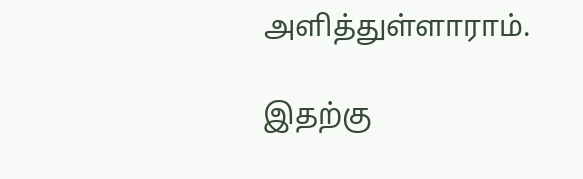அளித்துள்ளாராம்.

இதற்கு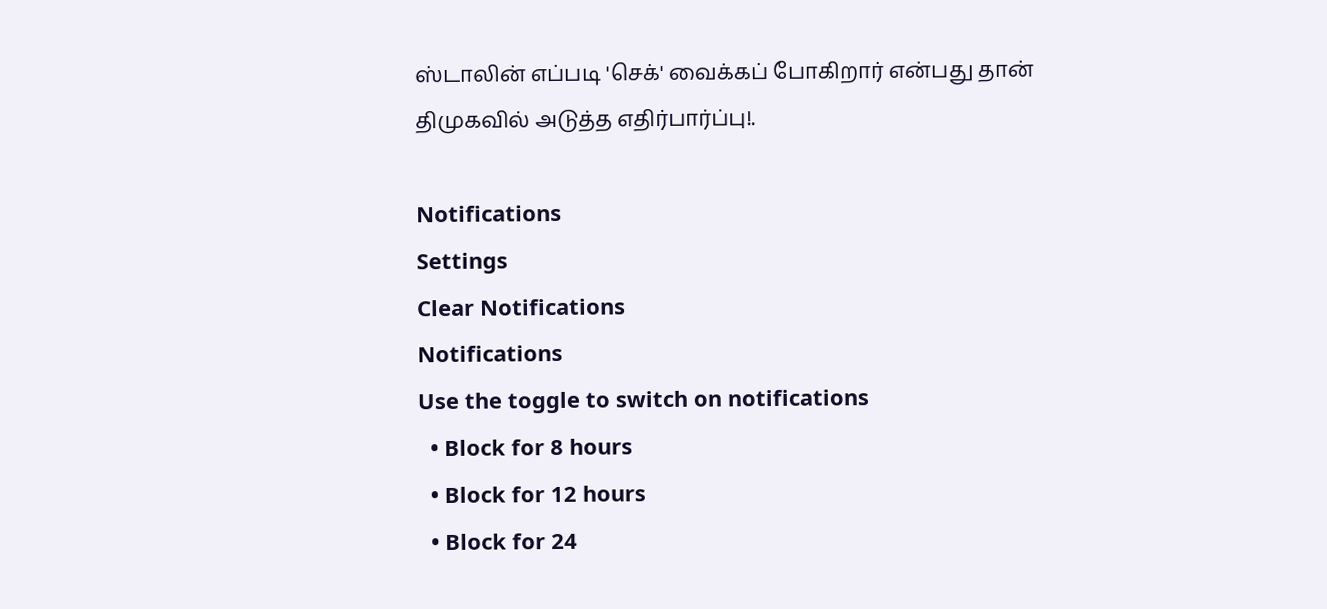ஸ்டாலின் எப்படி 'செக்' வைக்கப் போகிறார் என்பது தான் திமுகவில் அடுத்த எதிர்பார்ப்பு!.

Notifications
Settings
Clear Notifications
Notifications
Use the toggle to switch on notifications
  • Block for 8 hours
  • Block for 12 hours
  • Block for 24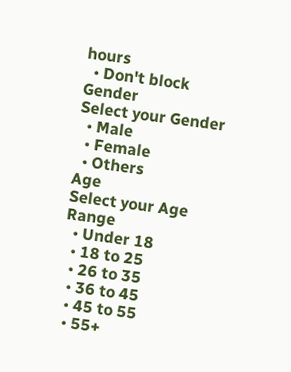hours
  • Don't block
Gender
Select your Gender
  • Male
  • Female
  • Others
Age
Select your Age Range
  • Under 18
  • 18 to 25
  • 26 to 35
  • 36 to 45
  • 45 to 55
  • 55+